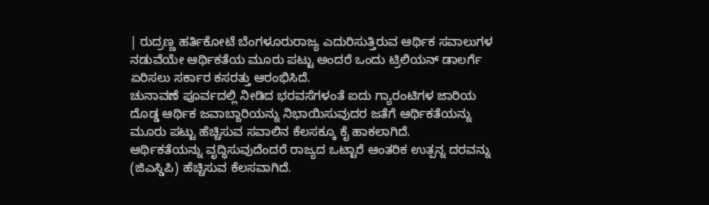| ರುದ್ರಣ್ಣ ಹರ್ತಿಕೋಟೆ ಬೆಂಗಳೂರುರಾಜ್ಯ ಎದುರಿಸುತ್ತಿರುವ ಆರ್ಥಿಕ ಸವಾಲುಗಳ ನಡುವೆಯೇ ಆರ್ಥಿಕತೆಯ ಮೂರು ಪಟ್ಟು ಅಂದರೆ ಒಂದು ಟ್ರಿಲಿಯನ್ ಡಾಲರ್ಗೆ ಏರಿಸಲು ಸರ್ಕಾರ ಕಸರತ್ತು ಆರಂಭಿಸಿದೆ.
ಚುನಾವಣೆ ಪೂರ್ವದಲ್ಲಿ ನೀಡಿದ ಭರವಸೆಗಳಂತೆ ಐದು ಗ್ಯಾರಂಟಿಗಳ ಜಾರಿಯ ದೊಡ್ಡ ಆರ್ಥಿಕ ಜವಾಬ್ದಾರಿಯನ್ನು ನಿಭಾಯಿಸುವುದರ ಜತೆಗೆ ಆರ್ಥಿಕತೆಯನ್ನು ಮೂರು ಪಟ್ಟು ಹೆಚ್ಚಿಸುವ ಸವಾಲಿನ ಕೆಲಸಕ್ಕೂ ಕೈ ಹಾಕಲಾಗಿದೆ.
ಆರ್ಥಿಕತೆಯನ್ನು ವೃದ್ಧಿಸುವುದೆಂದರೆ ರಾಜ್ಯದ ಒಟ್ಟಾರೆ ಆಂತರಿಕ ಉತ್ಪನ್ನ ದರವನ್ನು (ಜಿಎಸ್ಡಿಪಿ) ಹೆಚ್ಚಿಸುವ ಕೆಲಸವಾಗಿದೆ.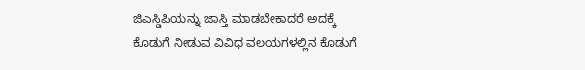ಜಿಎಸ್ಡಿಪಿಯನ್ನು ಜಾಸ್ತಿ ಮಾಡಬೇಕಾದರೆ ಅದಕ್ಕೆ ಕೊಡುಗೆ ನೀಡುವ ವಿವಿಧ ವಲಯಗಳಲ್ಲಿನ ಕೊಡುಗೆ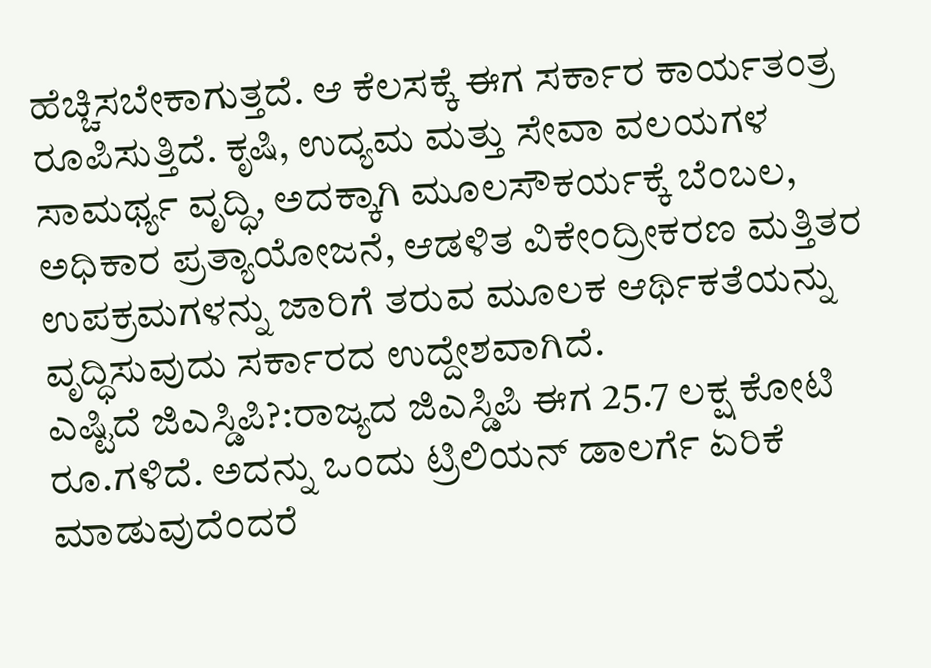ಹೆಚ್ಚಿಸಬೇಕಾಗುತ್ತದೆ. ಆ ಕೆಲಸಕ್ಕೆ ಈಗ ಸರ್ಕಾರ ಕಾರ್ಯತಂತ್ರ ರೂಪಿಸುತ್ತಿದೆ. ಕೃಷಿ, ಉದ್ಯಮ ಮತ್ತು ಸೇವಾ ವಲಯಗಳ ಸಾಮರ್ಥ್ಯ ವೃದ್ಧಿ, ಅದಕ್ಕಾಗಿ ಮೂಲಸೌಕರ್ಯಕ್ಕೆ ಬೆಂಬಲ, ಅಧಿಕಾರ ಪ್ರತ್ಯಾಯೋಜನೆ, ಆಡಳಿತ ವಿಕೇಂದ್ರೀಕರಣ ಮತ್ತಿತರ ಉಪಕ್ರಮಗಳನ್ನು ಜಾರಿಗೆ ತರುವ ಮೂಲಕ ಆರ್ಥಿಕತೆಯನ್ನು ವೃದ್ಧಿಸುವುದು ಸರ್ಕಾರದ ಉದ್ದೇಶವಾಗಿದೆ.
ಎಷ್ಟಿದೆ ಜಿಎಸ್ಡಿಪಿ?:ರಾಜ್ಯದ ಜಿಎಸ್ಡಿಪಿ ಈಗ 25.7 ಲಕ್ಷ ಕೋಟಿ ರೂ.ಗಳಿದೆ. ಅದನ್ನು ಒಂದು ಟ್ರಿಲಿಯನ್ ಡಾಲರ್ಗೆ ಏರಿಕೆ ಮಾಡುವುದೆಂದರೆ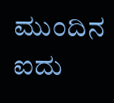ಮುಂದಿನ ಐದು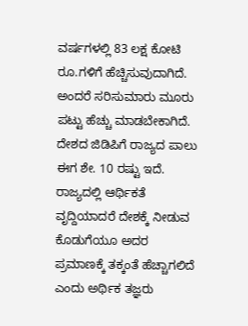ವರ್ಷಗಳಲ್ಲಿ 83 ಲಕ್ಷ ಕೋಟಿ ರೂ.ಗಳಿಗೆ ಹೆಚ್ಚಿಸುವುದಾಗಿದೆ.
ಅಂದರೆ ಸರಿಸುಮಾರು ಮೂರು ಪಟ್ಟು ಹೆಚ್ಚು ಮಾಡಬೇಕಾಗಿದೆ. ದೇಶದ ಜಿಡಿಪಿಗೆ ರಾಜ್ಯದ ಪಾಲು ಈಗ ಶೇ. 10 ರಷ್ಟು ಇದೆ. ರಾಜ್ಯದಲ್ಲಿ ಆರ್ಥಿಕತೆ ವೃದ್ದಿಯಾದರೆ ದೇಶಕ್ಕೆ ನೀಡುವ ಕೊಡುಗೆಯೂ ಅದರ ಪ್ರಮಾಣಕ್ಕೆ ತಕ್ಕಂತೆ ಹೆಚ್ಚಾಗಲಿದೆ ಎಂದು ಅರ್ಥಿಕ ತಜ್ಞರು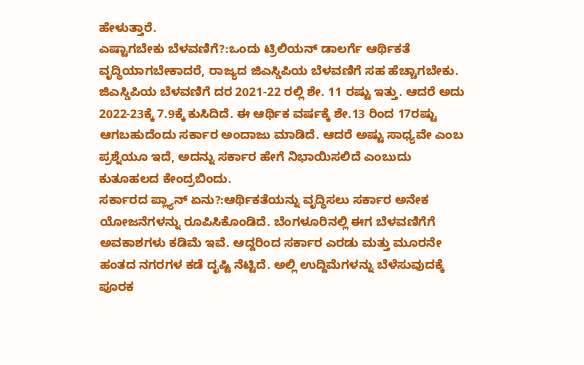ಹೇಳುತ್ತಾರೆ.
ಎಷ್ಟಾಗಬೇಕು ಬೆಳವಣಿಗೆ?:ಒಂದು ಟ್ರಿಲಿಯನ್ ಡಾಲರ್ಗೆ ಆರ್ಥಿಕತೆ ವೃದ್ಧಿಯಾಗಬೇಕಾದರೆ, ರಾಜ್ಯದ ಜಿಎಸ್ಡಿಪಿಯ ಬೆಳವಣಿಗೆ ಸಹ ಹೆಚ್ಚಾಗಬೇಕು. ಜಿಎಸ್ಡಿಪಿಯ ಬೆಳವಣಿಗೆ ದರ 2021-22 ರಲ್ಲಿ ಶೇ. 11 ರಷ್ಟು ಇತ್ತು. ಆದರೆ ಅದು 2022-23ಕ್ಕೆ 7.9ಕ್ಕೆ ಕುಸಿದಿದೆ. ಈ ಆರ್ಥಿಕ ವರ್ಷಕ್ಕೆ ಶೇ.13 ರಿಂದ 17ರಷ್ಟು ಆಗಬಹುದೆಂದು ಸರ್ಕಾರ ಅಂದಾಜು ಮಾಡಿದೆ. ಆದರೆ ಅಷ್ಟು ಸಾಧ್ಯವೇ ಎಂಬ ಪ್ರಶ್ನೆಯೂ ಇದೆ, ಅದನ್ನು ಸರ್ಕಾರ ಹೇಗೆ ನಿಭಾಯಿಸಲಿದೆ ಎಂಬುದು ಕುತೂಹಲದ ಕೇಂದ್ರಬಿಂದು.
ಸರ್ಕಾರದ ಪ್ಲ್ಯಾನ್ ಏನು?:ಆರ್ಥಿಕತೆಯನ್ನು ವೃದ್ಧಿಸಲು ಸರ್ಕಾರ ಅನೇಕ ಯೋಜನೆಗಳನ್ನು ರೂಪಿಸಿಕೊಂಡಿದೆ. ಬೆಂಗಳೂರಿನಲ್ಲಿ ಈಗ ಬೆಳವಣಿಗೆಗೆ ಅವಕಾಶಗಳು ಕಡಿಮೆ ಇವೆ. ಆದ್ದರಿಂದ ಸರ್ಕಾರ ಎರಡು ಮತ್ತು ಮೂರನೇ ಹಂತದ ನಗರಗಳ ಕಡೆ ದೃಷ್ಟಿ ನೆಟ್ಟಿದೆ. ಅಲ್ಲಿ ಉದ್ದಿಮೆಗಳನ್ನು ಬೆಳೆಸುವುದಕ್ಕೆ ಪೂರಕ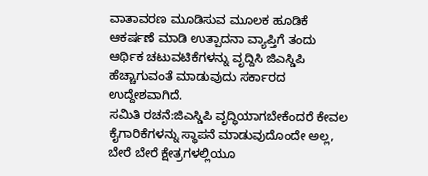ವಾತಾವರಣ ಮೂಡಿಸುವ ಮೂಲಕ ಹೂಡಿಕೆ ಆಕರ್ಷಣೆ ಮಾಡಿ ಉತ್ಪಾದನಾ ವ್ಯಾಪ್ತಿಗೆ ತಂದು ಆರ್ಥಿಕ ಚಟುವಟಿಕೆಗಳನ್ನು ವೃದ್ದಿಸಿ ಜಿಎಸ್ಡಿಪಿ ಹೆಚ್ಚಾಗುವಂತೆ ಮಾಡುವುದು ಸರ್ಕಾರದ ಉದ್ದೇಶವಾಗಿದೆ.
ಸಮಿತಿ ರಚನೆ:ಜಿಎಸ್ಡಿಪಿ ವೃದ್ಧಿಯಾಗಬೇಕೆಂದರೆ ಕೇವಲ ಕೈಗಾರಿಕೆಗಳನ್ನು ಸ್ಥಾಪನೆ ಮಾಡುವುದೊಂದೇ ಅಲ್ಲ, ಬೇರೆ ಬೇರೆ ಕ್ಷೇತ್ರಗಳಲ್ಲಿಯೂ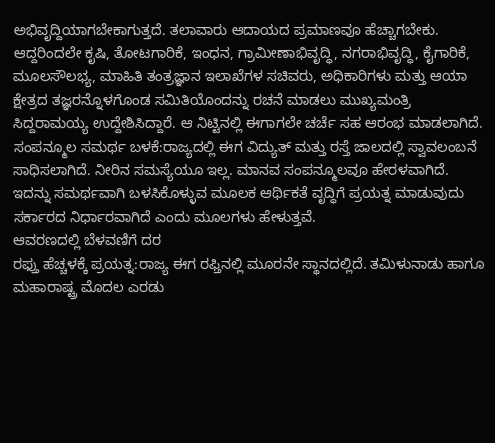ಅಭಿವೃದ್ದಿಯಾಗಬೇಕಾಗುತ್ತದೆ. ತಲಾವಾರು ಆದಾಯದ ಪ್ರಮಾಣವೂ ಹೆಚ್ಚಾಗಬೇಕು. ಆದ್ದರಿಂದಲೇ ಕೃಷಿ, ತೋಟಗಾರಿಕೆ, ಇಂಧನ, ಗ್ರಾಮೀಣಾಭಿವೃದ್ಧಿ, ನಗರಾಭಿವೃದ್ಧಿ, ಕೈಗಾರಿಕೆ, ಮೂಲಸೌಲಭ್ಯ, ಮಾಹಿತಿ ತಂತ್ರಜ್ಞಾನ ಇಲಾಖೆಗಳ ಸಚಿವರು, ಅಧಿಕಾರಿಗಳು ಮತ್ತು ಆಯಾ ಕ್ಷೇತ್ರದ ತಜ್ಞರನ್ನೊಳಗೊಂಡ ಸಮಿತಿಯೊಂದನ್ನು ರಚನೆ ಮಾಡಲು ಮುಖ್ಯಮಂತ್ರಿ ಸಿದ್ದರಾಮಯ್ಯ ಉದ್ದೇಶಿಸಿದ್ದಾರೆ. ಆ ನಿಟ್ಟಿನಲ್ಲಿ ಈಗಾಗಲೇ ಚರ್ಚೆ ಸಹ ಆರಂಭ ಮಾಡಲಾಗಿದೆ.
ಸಂಪನ್ಮೂಲ ಸಮರ್ಥ ಬಳಕೆ:ರಾಜ್ಯದಲ್ಲಿ ಈಗ ವಿದ್ಯುತ್ ಮತ್ತು ರಸ್ತೆ ಜಾಲದಲ್ಲಿ ಸ್ವಾವಲಂಬನೆ ಸಾಧಿಸಲಾಗಿದೆ. ನೀರಿನ ಸಮಸ್ಯೆಯೂ ಇಲ್ಲ. ಮಾನವ ಸಂಪನ್ಮೂಲವೂ ಹೇರಳವಾಗಿದೆ. ಇದನ್ನು ಸಮರ್ಥವಾಗಿ ಬಳಸಿಕೊಳ್ಳುವ ಮೂಲಕ ಆರ್ಥಿಕತೆ ವೃದ್ಧಿಗೆ ಪ್ರಯತ್ನ ಮಾಡುವುದು ಸರ್ಕಾರದ ನಿರ್ಧಾರವಾಗಿದೆ ಎಂದು ಮೂಲಗಳು ಹೇಳುತ್ತವೆ.
ಆವರಣದಲ್ಲಿ ಬೆಳವಣಿಗೆ ದರ
ರಫ್ತು ಹೆಚ್ಚಳಕ್ಕೆ ಪ್ರಯತ್ನ:ರಾಜ್ಯ ಈಗ ರಫ್ತಿನಲ್ಲಿ ಮೂರನೇ ಸ್ಥಾನದಲ್ಲಿದೆ. ತಮಿಳುನಾಡು ಹಾಗೂ ಮಹಾರಾಷ್ಟ್ರ ಮೊದಲ ಎರಡು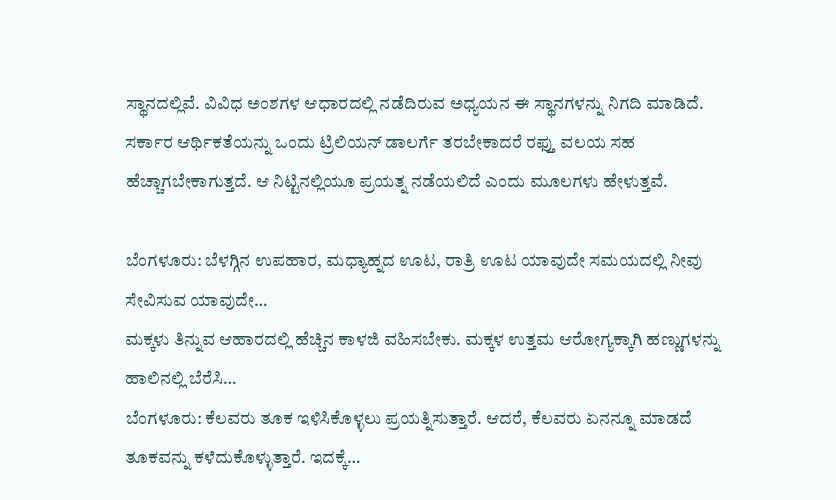ಸ್ಥಾನದಲ್ಲಿವೆ. ವಿವಿಧ ಅಂಶಗಳ ಆಧಾರದಲ್ಲಿ ನಡೆದಿರುವ ಅಧ್ಯಯನ ಈ ಸ್ಥಾನಗಳನ್ನು ನಿಗದಿ ಮಾಡಿದೆ. ಸರ್ಕಾರ ಆರ್ಥಿಕತೆಯನ್ನು ಒಂದು ಟ್ರಿಲಿಯನ್ ಡಾಲರ್ಗೆ ತರಬೇಕಾದರೆ ರಫ್ತು ವಲಯ ಸಹ ಹೆಚ್ಚಾಗಬೇಕಾಗುತ್ತದೆ. ಆ ನಿಟ್ಟಿನಲ್ಲಿಯೂ ಪ್ರಯತ್ನ ನಡೆಯಲಿದೆ ಎಂದು ಮೂಲಗಳು ಹೇಳುತ್ತವೆ.

ಬೆಂಗಳೂರು: ಬೆಳಗ್ಗಿನ ಉಪಹಾರ, ಮಧ್ಯಾಹ್ನದ ಊಟ, ರಾತ್ರಿ ಊಟ ಯಾವುದೇ ಸಮಯದಲ್ಲಿ ನೀವು ಸೇವಿಸುವ ಯಾವುದೇ…
ಮಕ್ಕಳು ತಿನ್ನುವ ಆಹಾರದಲ್ಲಿ ಹೆಚ್ಚಿನ ಕಾಳಜಿ ವಹಿಸಬೇಕು. ಮಕ್ಕಳ ಉತ್ತಮ ಆರೋಗ್ಯಕ್ಕಾಗಿ ಹಣ್ಣುಗಳನ್ನು ಹಾಲಿನಲ್ಲಿ ಬೆರೆಸಿ…
ಬೆಂಗಳೂರು: ಕೆಲವರು ತೂಕ ಇಳಿಸಿಕೊಳ್ಳಲು ಪ್ರಯತ್ನಿಸುತ್ತಾರೆ. ಆದರೆ, ಕೆಲವರು ಏನನ್ನೂ ಮಾಡದೆ ತೂಕವನ್ನು ಕಳೆದುಕೊಳ್ಳುತ್ತಾರೆ. ಇದಕ್ಕೆ…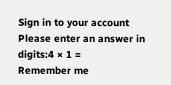Sign in to your account
Please enter an answer in digits:4 × 1 =
Remember me